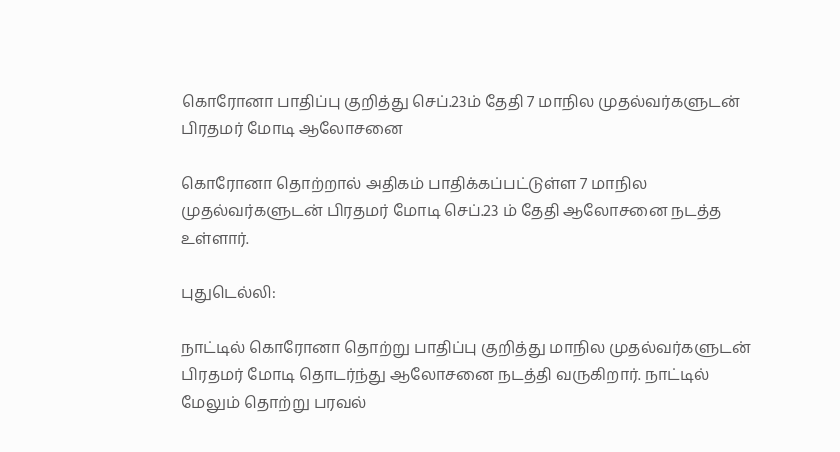கொரோனா பாதிப்பு குறித்து செப்.23ம் தேதி 7 மாநில முதல்வர்களுடன் பிரதமர் மோடி ஆலோசனை

கொரோனா தொற்றால் அதிகம் பாதிக்கப்பட்டுள்ள 7 மாநில முதல்வர்களுடன் பிரதமர் மோடி செப்.23 ம் தேதி ஆலோசனை நடத்த உள்ளார்.

புதுடெல்லி:

நாட்டில் கொரோனா தொற்று பாதிப்பு குறித்து மாநில முதல்வர்களுடன் பிரதமர் மோடி தொடர்ந்து ஆலோசனை நடத்தி வருகிறார். நாட்டில் மேலும் தொற்று பரவல்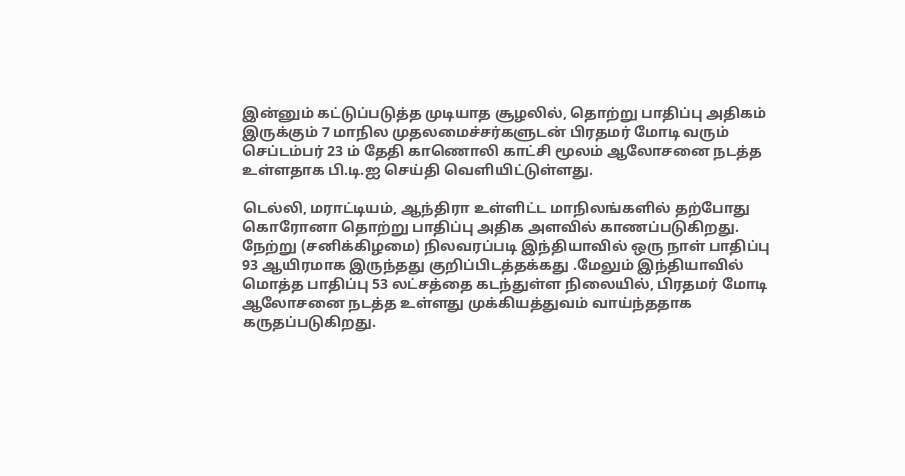இன்னும் கட்டுப்படுத்த முடியாத சூழலில், தொற்று பாதிப்பு அதிகம் இருக்கும் 7 மாநில முதலமைச்சர்களுடன் பிரதமர் மோடி வரும் செப்டம்பர் 23 ம் தேதி காணொலி காட்சி மூலம் ஆலோசனை நடத்த உள்ளதாக பி.டி.ஐ செய்தி வெளியிட்டுள்ளது.

டெல்லி, மராட்டியம், ஆந்திரா உள்ளிட்ட மாநிலங்களில் தற்போது கொரோனா தொற்று பாதிப்பு அதிக அளவில் காணப்படுகிறது. நேற்று (சனிக்கிழமை) நிலவரப்படி இந்தியாவில் ஒரு நாள் பாதிப்பு 93 ஆயிரமாக இருந்தது குறிப்பிடத்தக்கது .மேலும் இந்தியாவில் மொத்த பாதிப்பு 53 லட்சத்தை கடந்துள்ள நிலையில், பிரதமர் மோடி ஆலோசனை நடத்த உள்ளது முக்கியத்துவம் வாய்ந்ததாக கருதப்படுகிறது.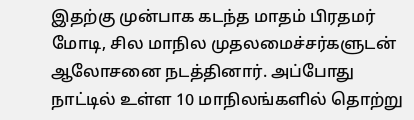இதற்கு முன்பாக கடந்த மாதம் பிரதமர் மோடி, சில மாநில முதலமைச்சர்களுடன் ஆலோசனை நடத்தினார். அப்போது நாட்டில் உள்ள 10 மாநிலங்களில் தொற்று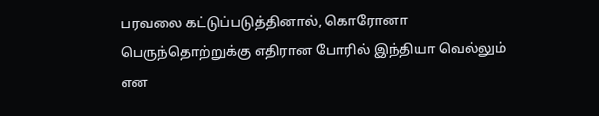பரவலை கட்டுப்படுத்தினால், கொரோனா பெருந்தொற்றுக்கு எதிரான போரில் இந்தியா வெல்லும் என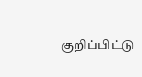குறிப்பிட்டு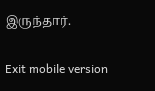இருந்தார்.

Exit mobile version